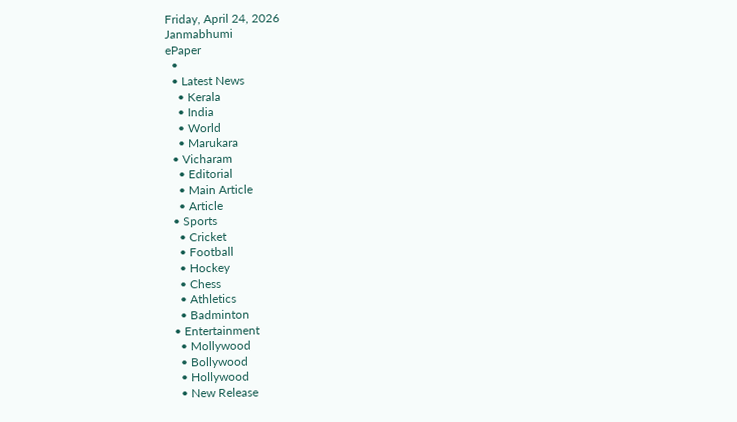Friday, April 24, 2026
Janmabhumi
ePaper
  •
  • Latest News
    • Kerala
    • India
    • World
    • Marukara
  • Vicharam
    • Editorial
    • Main Article
    • Article
  • Sports
    • Cricket
    • Football
    • Hockey
    • Chess
    • Athletics
    • Badminton
  • Entertainment
    • Mollywood
    • Bollywood
    • Hollywood
    • New Release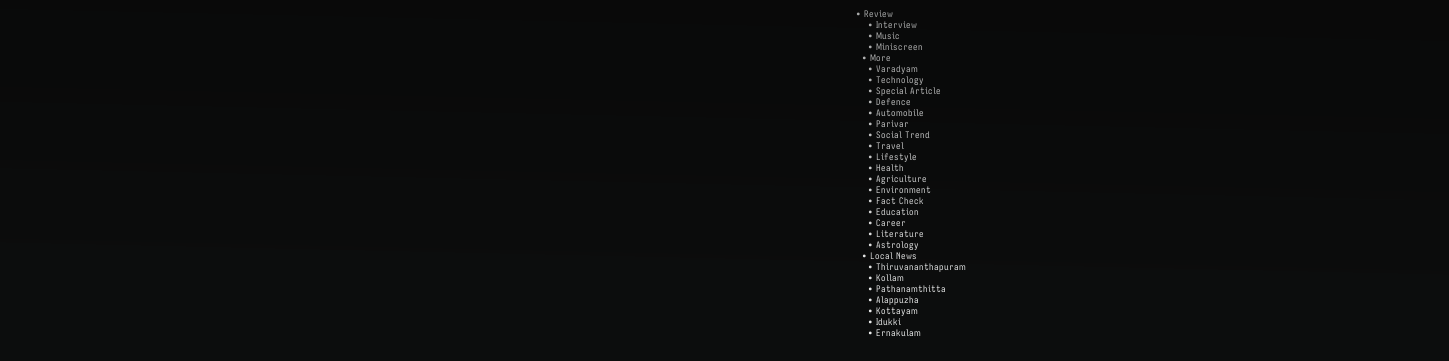• Review
    • Interview
    • Music
    • Miniscreen
  • More
    • Varadyam
    • Technology
    • Special Article
    • Defence
    • Automobile
    • Parivar
    • Social Trend
    • Travel
    • Lifestyle
    • Health
    • Agriculture
    • Environment
    • Fact Check
    • Education
    • Career
    • Literature
    • Astrology
  • Local News
    • Thiruvananthapuram
    • Kollam
    • Pathanamthitta
    • Alappuzha
    • Kottayam
    • Idukki
    • Ernakulam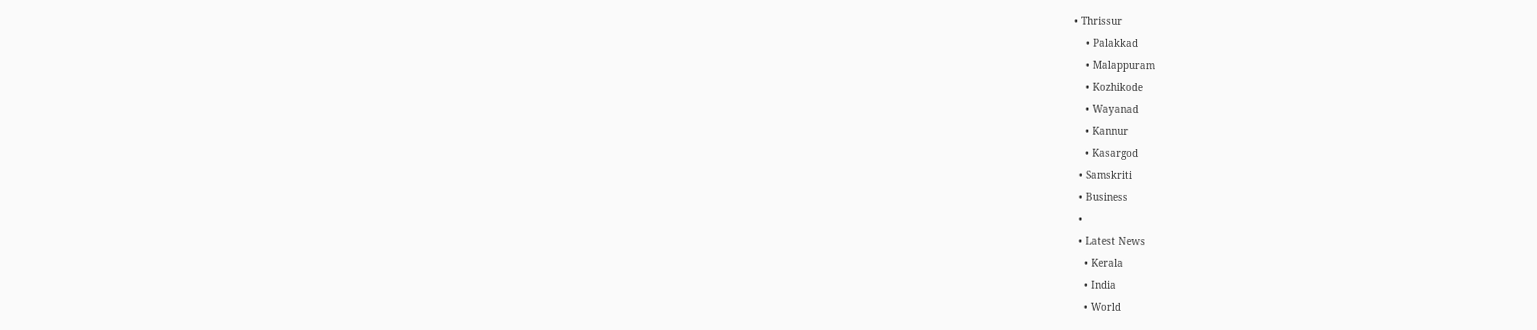• Thrissur
    • Palakkad
    • Malappuram
    • Kozhikode
    • Wayanad
    • Kannur
    • Kasargod
  • Samskriti
  • Business
  •
  • Latest News
    • Kerala
    • India
    • World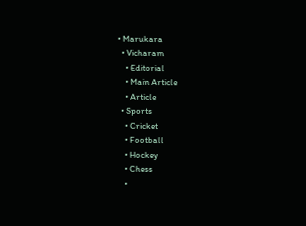• Marukara
  • Vicharam
    • Editorial
    • Main Article
    • Article
  • Sports
    • Cricket
    • Football
    • Hockey
    • Chess
    •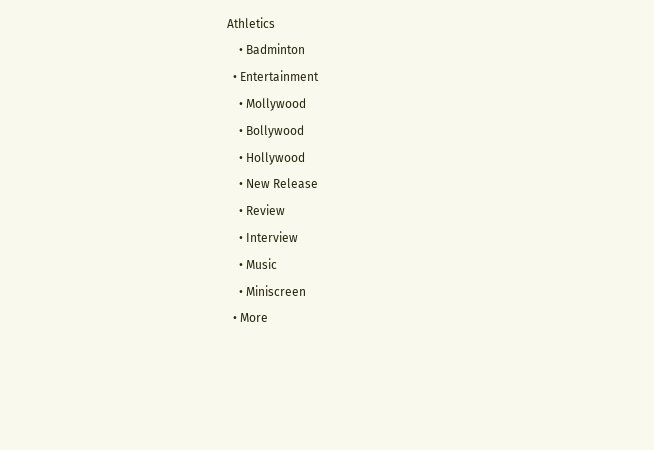Athletics
    • Badminton
  • Entertainment
    • Mollywood
    • Bollywood
    • Hollywood
    • New Release
    • Review
    • Interview
    • Music
    • Miniscreen
  • More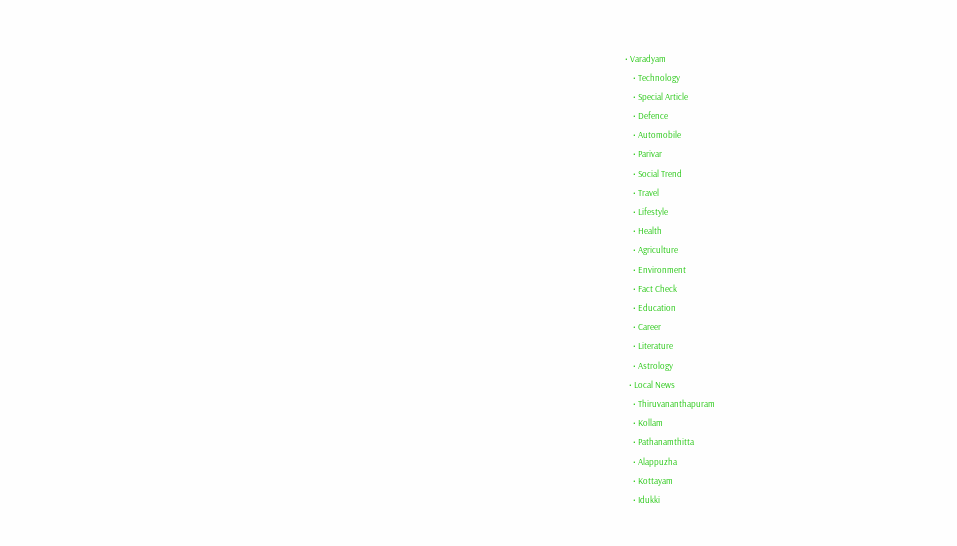• Varadyam
    • Technology
    • Special Article
    • Defence
    • Automobile
    • Parivar
    • Social Trend
    • Travel
    • Lifestyle
    • Health
    • Agriculture
    • Environment
    • Fact Check
    • Education
    • Career
    • Literature
    • Astrology
  • Local News
    • Thiruvananthapuram
    • Kollam
    • Pathanamthitta
    • Alappuzha
    • Kottayam
    • Idukki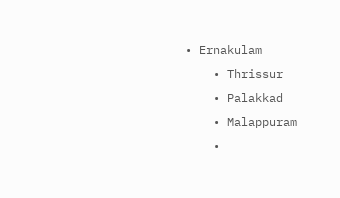• Ernakulam
    • Thrissur
    • Palakkad
    • Malappuram
    •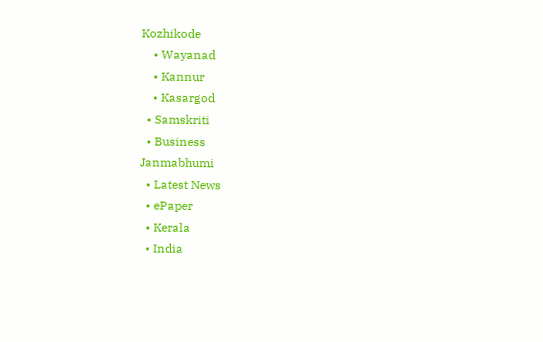Kozhikode
    • Wayanad
    • Kannur
    • Kasargod
  • Samskriti
  • Business
Janmabhumi
  • Latest News
  • ePaper
  • Kerala
  • India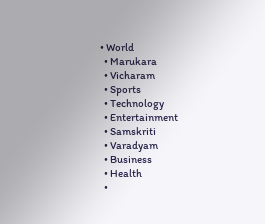• World
  • Marukara
  • Vicharam
  • Sports
  • Technology
  • Entertainment
  • Samskriti
  • Varadyam
  • Business
  • Health
  •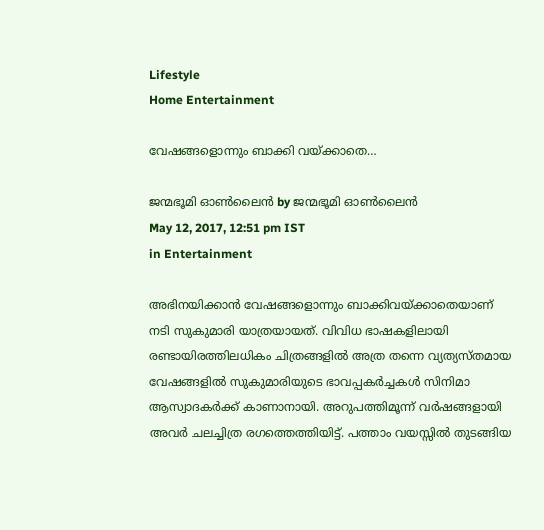Lifestyle
Home Entertainment

വേഷങ്ങളൊന്നും ബാക്കി വയ്‌ക്കാതെ…

ജന്മഭൂമി ഓണ്‍ലൈന്‍ by ജന്മഭൂമി ഓണ്‍ലൈന്‍
May 12, 2017, 12:51 pm IST
in Entertainment

അഭിനയിക്കാന്‍ വേഷങ്ങളൊന്നും ബാക്കിവയ്‌ക്കാതെയാണ്‌ നടി സുകുമാരി യാത്രയായത്‌. വിവിധ ഭാഷകളിലായി രണ്ടായിരത്തിലധികം ചിത്രങ്ങളില്‍ അത്ര തന്നെ വ്യത്യസ്തമായ വേഷങ്ങളില്‍ സുകുമാരിയുടെ ഭാവപ്പകര്‍ച്ചകള്‍ സിനിമാ ആസ്വാദകര്‍ക്ക്‌ കാണാനായി. അറുപത്തിമൂന്ന്‌ വര്‍ഷങ്ങളായി അവര്‍ ചലച്ചിത്ര രഗത്തെത്തിയിട്ട്‌. പത്താം വയസ്സില്‍ തുടങ്ങിയ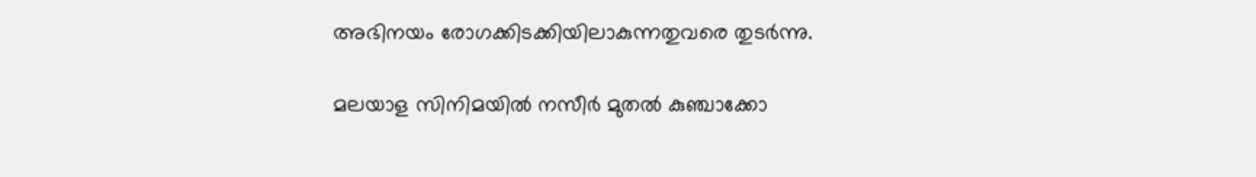അഭിനയം രോഗക്കിടക്കിയിലാകുന്നതുവരെ തുടര്‍ന്നു.

മലയാള സിനിമയില്‍ നസീര്‍ മുതല്‍ കുഞ്ചാക്കോ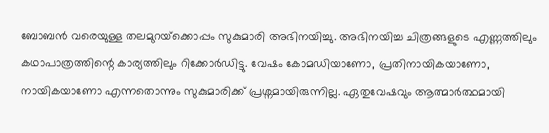ബോബന്‍ വരെയുള്ള തലമുറയ്‌ക്കൊപ്പം സുകുമാരി അഭിനയിച്ചു. അഭിനയിച്ച ചിത്രങ്ങളുടെ എണ്ണത്തിലും കഥാപാത്രത്തിന്റെ കാര്യത്തിലും റിക്കോര്‍ഡിട്ടു. വേഷം കോമഡിയാണോ, പ്രതിനായികയാണോ, നായികയാണോ എന്നതൊന്നും സുകുമാരിക്ക്‌ പ്രശ്നമായിരുന്നില്ല. ഏതുവേഷവും ആത്മാര്‍ത്ഥമായി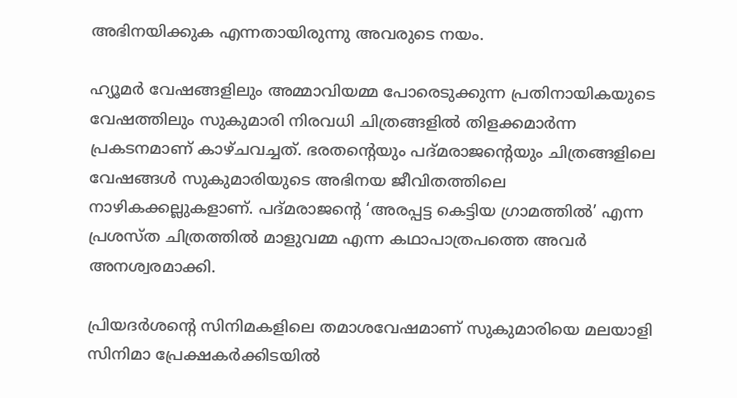അഭിനയിക്കുക എന്നതായിരുന്നു അവരുടെ നയം.

ഹ്യൂമര്‍ വേഷങ്ങളിലും അമ്മാവിയമ്മ പോരെടുക്കുന്ന പ്രതിനായികയുടെ വേഷത്തിലും സുകുമാരി നിരവധി ചിത്രങ്ങളില്‍ തിളക്കമാര്‍ന്ന പ്രകടനമാണ്‌ കാഴ്ചവച്ചത്‌. ഭരതന്റെയും പദ്മരാജന്റെയും ചിത്രങ്ങളിലെ വേഷങ്ങള്‍ സുകുമാരിയുടെ അഭിനയ ജീവിതത്തിലെ നാഴികക്കല്ലുകളാണ്‌. പദ്മരാജന്റെ ‘അരപ്പട്ട കെട്ടിയ ഗ്രാമത്തില്‍’ എന്ന പ്രശസ്ത ചിത്രത്തില്‍ മാളുവമ്മ എന്ന കഥാപാത്രപത്തെ അവര്‍ അനശ്വരമാക്കി.

പ്രിയദര്‍ശന്റെ സിനിമകളിലെ തമാശവേഷമാണ്‌ സുകുമാരിയെ മലയാളി സിനിമാ പ്രേക്ഷകര്‍ക്കിടയില്‍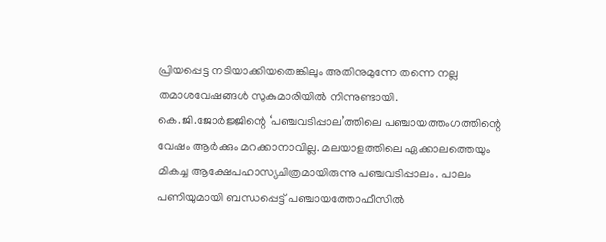പ്രിയപ്പെട്ട നടിയാക്കിയതെങ്കിലും അതിനുമുന്നേ തന്നെ നല്ല തമാശവേഷങ്ങള്‍ സുകുമാരിയില്‍ നിന്നുണ്ടായി. കെ.ജി.ജോര്‍ജ്ജിന്റെ ‘പഞ്ചവടിപ്പാല’ത്തിലെ പഞ്ചായത്തംഗത്തിന്റെ വേഷം ആര്‍ക്കും മറക്കാനാവില്ല. മലയാളത്തിലെ ഏക്കാലത്തെയും മികച്ച ആക്ഷേപഹാസ്യചിത്രമായിരുന്നു പഞ്ചവടിപ്പാലം. പാലം പണിയുമായി ബന്ധപ്പെട്ട്‌ പഞ്ചായത്തോഫീസില്‍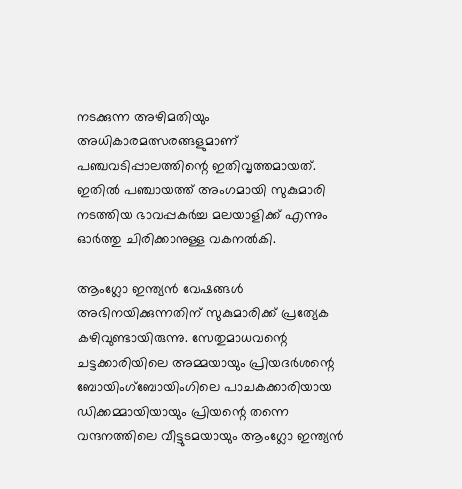നടക്കുന്ന അഴിമതിയും അധികാരമത്സരങ്ങളുമാണ്‌ പഞ്ചവടിപ്പാലത്തിന്റെ ഇതിവൃത്തമായത്‌. ഇതില്‍ പഞ്ചായത്ത്‌ അംഗമായി സുകുമാരി നടത്തിയ ഭാവപ്പകര്‍ച്ച മലയാളിക്ക്‌ എന്നും ഓര്‍ത്തു ചിരിക്കാനുള്ള വകനല്‍കി.

ആംഗ്ലോ ഇന്ത്യന്‍ വേഷങ്ങള്‍ അഭിനയിക്കുന്നതിന്‌ സുകുമാരിക്ക്‌ പ്രത്യേക കഴിവുണ്ടായിരുന്നു. സേതുമാധവന്റെ ചട്ടക്കാരിയിലെ അമ്മയായും പ്രിയദര്‍ശന്റെ ബോയിംഗ്ബോയിംഗിലെ പാചകക്കാരിയായ ഡിക്കമ്മായിയായും പ്രിയന്റെ തന്നെ വന്ദനത്തിലെ വീട്ടുടമയായും ആംഗ്ലോ ഇന്ത്യന്‍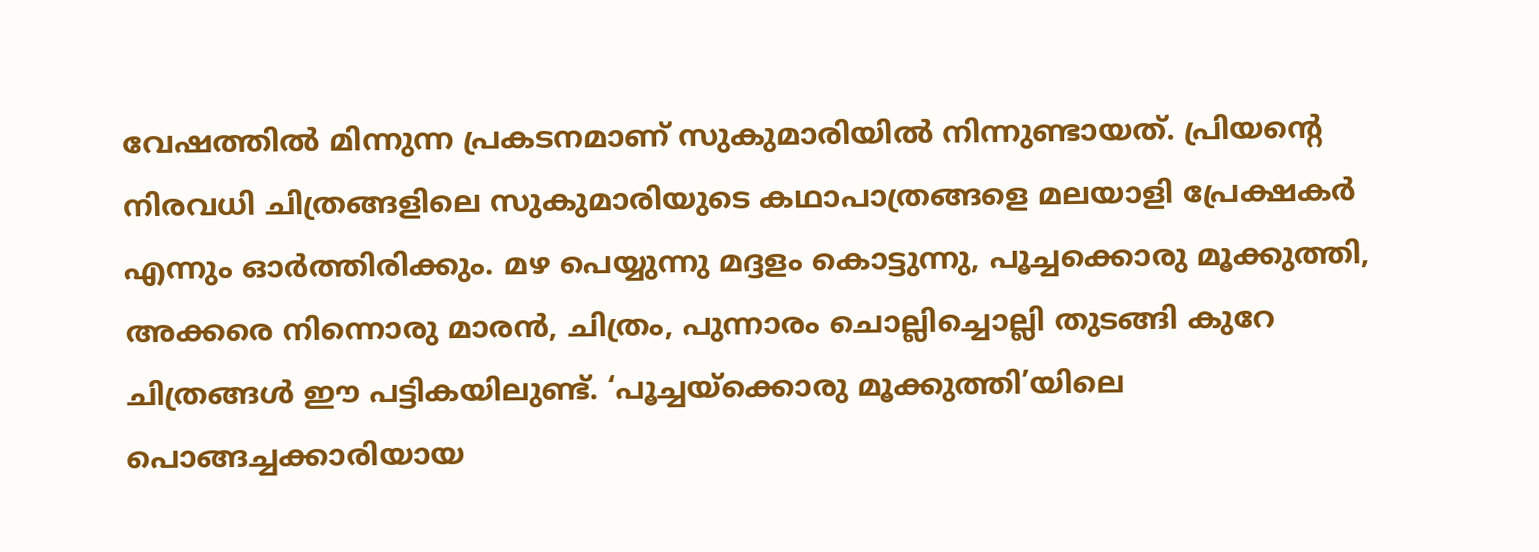വേഷത്തില്‍ മിന്നുന്ന പ്രകടനമാണ്‌ സുകുമാരിയില്‍ നിന്നുണ്ടായത്‌. പ്രിയന്റെ നിരവധി ചിത്രങ്ങളിലെ സുകുമാരിയുടെ കഥാപാത്രങ്ങളെ മലയാളി പ്രേക്ഷകര്‍ എന്നും ഓര്‍ത്തിരിക്കും. മഴ പെയ്യുന്നു മദ്ദളം കൊട്ടുന്നു, പൂച്ചക്കൊരു മൂക്കുത്തി, അക്കരെ നിന്നൊരു മാരന്‍, ചിത്രം, പുന്നാരം ചൊല്ലിച്ചൊല്ലി തുടങ്ങി കുറേ ചിത്രങ്ങള്‍ ഈ പട്ടികയിലുണ്ട്‌. ‘പൂച്ചയ്‌ക്കൊരു മൂക്കുത്തി’യിലെ പൊങ്ങച്ചക്കാരിയായ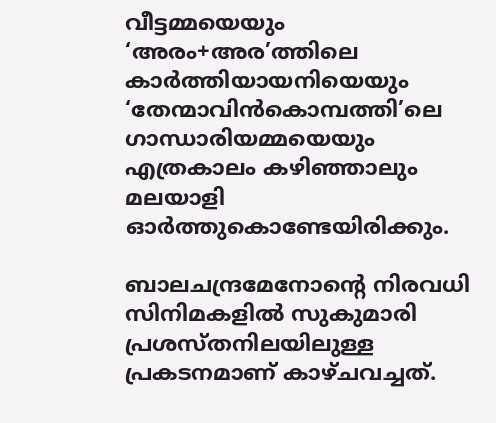വീട്ടമ്മയെയും ‘അരം+അര’ത്തിലെ കാര്‍ത്തിയായനിയെയും ‘തേന്മാവിന്‍കൊമ്പത്തി’ലെ ഗാന്ധാരിയമ്മയെയും എത്രകാലം കഴിഞ്ഞാലും മലയാളി ഓര്‍ത്തുകൊണ്ടേയിരിക്കും.

ബാലചന്ദ്രമേനോന്റെ നിരവധി സിനിമകളില്‍ സുകുമാരി പ്രശസ്തനിലയിലുള്ള പ്രകടനമാണ്‌ കാഴ്ചവച്ചത്‌.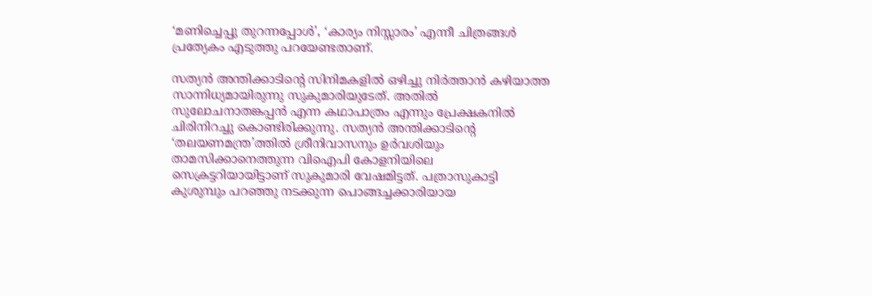‘മണിച്ചെപ്പു തുറന്നപ്പോള്‍’, ‘കാര്യം നിസ്സാരം’ എന്നീ ചിത്രങ്ങള്‍ പ്രത്യേകം എടുത്തു പറയേണ്ടതാണ്‌.

സത്യന്‍ അന്തിക്കാടിന്റെ സിനിമകളില്‍ ഒഴിച്ചു നിര്‍ത്താന്‍ കഴിയാത്ത സാന്നിധ്യമായിരുന്നു സുകുമാരിയുടേത്‌. അതില്‍ സുലോചനാതങ്കപ്പന്‍ എന്ന കഥാപാത്രം എന്നും പ്രേക്ഷകനില്‍ ചിരിനിറച്ചു കൊണ്ടിരിക്കുന്നു. സത്യന്‍ അന്തിക്കാടിന്റെ ‘തലയണമന്ത്ര’ത്തില്‍ ശ്രീനിവാസനും ഉര്‍വശിയും താമസിക്കാനെത്തുന്ന വിഐപി കോളനിയിലെ സെക്രട്ടറിയായിട്ടാണ്‌ സുകുമാരി വേഷമിട്ടത്‌. പത്രാസുകാട്ടി കുശുമ്പും പറഞ്ഞു നടക്കുന്ന പൊങ്ങച്ചക്കാരിയായ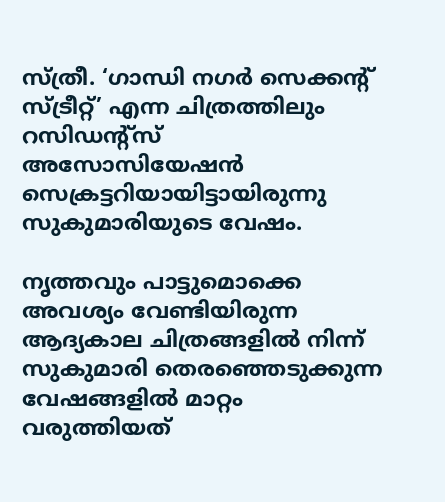സ്ത്രീ. ‘ഗാന്ധി നഗര്‍ സെക്കന്റ്‌ സ്ട്രീറ്റ്‌’ എന്ന ചിത്രത്തിലും റസിഡന്റ്സ്‌ അസോസിയേഷന്‍ സെക്രട്ടറിയായിട്ടായിരുന്നു സുകുമാരിയുടെ വേഷം.

നൃത്തവും പാട്ടുമൊക്കെ അവശ്യം വേണ്ടിയിരുന്ന ആദ്യകാല ചിത്രങ്ങളില്‍ നിന്ന്‌ സുകുമാരി തെരഞ്ഞെടുക്കുന്ന വേഷങ്ങളില്‍ മാറ്റം വരുത്തിയത്‌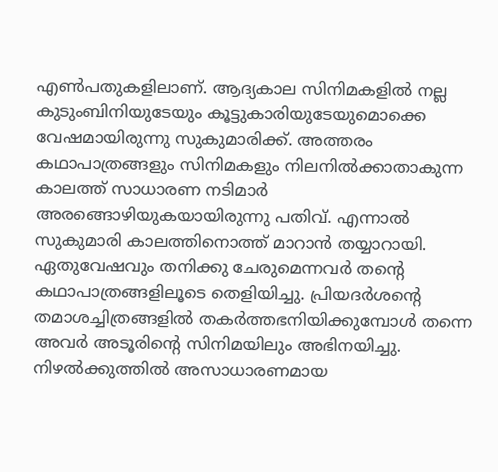എണ്‍പതുകളിലാണ്‌. ആദ്യകാല സിനിമകളില്‍ നല്ല കുടുംബിനിയുടേയും കൂട്ടുകാരിയുടേയുമൊക്കെ വേഷമായിരുന്നു സുകുമാരിക്ക്‌. അത്തരം കഥാപാത്രങ്ങളും സിനിമകളും നിലനില്‍ക്കാതാകുന്ന കാലത്ത്‌ സാധാരണ നടിമാര്‍ അരങ്ങൊഴിയുകയായിരുന്നു പതിവ്‌. എന്നാല്‍ സുകുമാരി കാലത്തിനൊത്ത്‌ മാറാന്‍ തയ്യാറായി. ഏതുവേഷവും തനിക്കു ചേരുമെന്നവര്‍ തന്റെ കഥാപാത്രങ്ങളിലൂടെ തെളിയിച്ചു. പ്രിയദര്‍ശന്റെ തമാശച്ചിത്രങ്ങളില്‍ തകര്‍ത്തഭനിയിക്കുമ്പോള്‍ തന്നെ അവര്‍ അടൂരിന്റെ സിനിമയിലും അഭിനയിച്ചു. നിഴല്‍ക്കുത്തില്‍ അസാധാരണമായ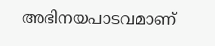അഭിനയപാടവമാണ്‌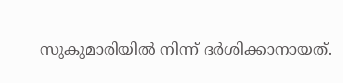സുകുമാരിയില്‍ നിന്ന്‌ ദര്‍ശിക്കാനായത്‌.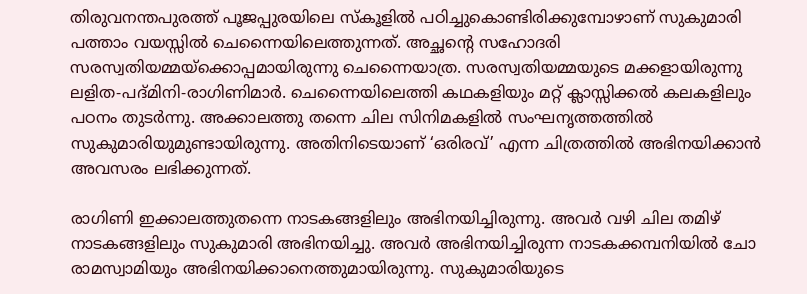തിരുവനന്തപുരത്ത്‌ പൂജപ്പുരയിലെ സ്കൂളില്‍ പഠിച്ചുകൊണ്ടിരിക്കുമ്പോഴാണ്‌ സുകുമാരി പത്താം വയസ്സില്‍ ചെന്നൈയിലെത്തുന്നത്‌. അച്ഛന്റെ സഹോദരി സരസ്വതിയമ്മയ്‌ക്കൊപ്പമായിരുന്നു ചെന്നൈയാത്ര. സരസ്വതിയമ്മയുടെ മക്കളായിരുന്നു ലളിത-പദ്മിനി-രാഗിണിമാര്‍. ചെന്നൈയിലെത്തി കഥകളിയും മറ്റ്‌ ക്ലാസ്സിക്കല്‍ കലകളിലും പഠനം തുടര്‍ന്നു. അക്കാലത്തു തന്നെ ചില സിനിമകളില്‍ സംഘനൃത്തത്തില്‍ സുകുമാരിയുമുണ്ടായിരുന്നു. അതിനിടെയാണ്‌ ‘ഒരിരവ്‌’ എന്ന ചിത്രത്തില്‍ അഭിനയിക്കാന്‍ അവസരം ലഭിക്കുന്നത്‌.

രാഗിണി ഇക്കാലത്തുതന്നെ നാടകങ്ങളിലും അഭിനയിച്ചിരുന്നു. അവര്‍ വഴി ചില തമിഴ്‌ നാടകങ്ങളിലും സുകുമാരി അഭിനയിച്ചു. അവര്‍ അഭിനയിച്ചിരുന്ന നാടകക്കമ്പനിയില്‍ ചോ രാമസ്വാമിയും അഭിനയിക്കാനെത്തുമായിരുന്നു. സുകുമാരിയുടെ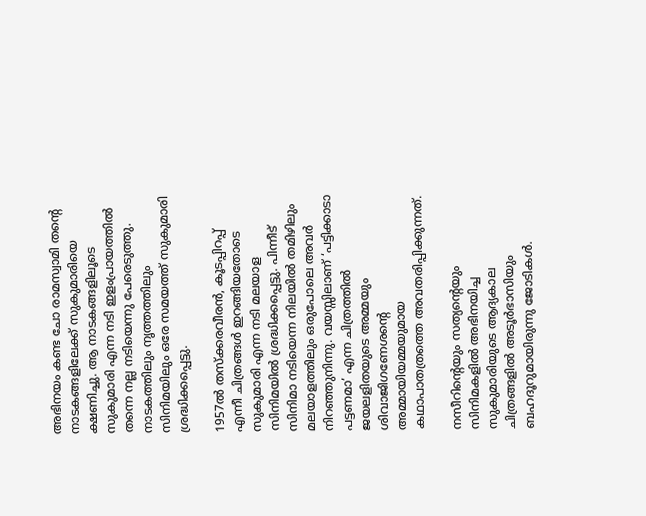അഭിനയം കണ്ട ചോ രാമസ്വാമി തന്റെ നാടകങ്ങളിലേക്ക്‌ സുകുമാരിയെ ക്ഷണിച്ചു. ആ നാടകങ്ങളിലൂടെ സുകുമാരി എന്ന നടി ഇളംപ്രായത്തില്‍ തന്നെ നല്ല നടിയെന്നു പേരെടുത്തു. നാടകത്തിലും നൃത്തത്തിലും സിനിമയിലും ഒരേ സമയത്ത്‌ സുകുമാരി ശ്രദ്ധിക്കപ്പെട്ടു.

1957ല്‍ തസ്ക്കരവീരന്‍, കൂടപ്പിറപ്പ്‌ എന്നീ ചിത്രങ്ങള്‍ ഇറങ്ങിയതോടെ സുകുമാരി എന്ന നടി മലയാള സിനിമയില്‍ ശ്രദ്ധിക്കപ്പെട്ടു. പിന്നീട്‌ സിനിമാ നടിയെന്ന നിലയില്‍ തമിഴിലും മലയാളത്തിലും ഒരുപോലെ അവര്‍ നിറഞ്ഞുനിന്നു. വയസ്സിലാണ്‌ ‘പട്ടിക്കാടാ പട്ടണമാ’ എന്ന ചിത്രത്തില്‍ ജയലളിതയുടെ അമ്മയും ശിവാജിഗണേശന്റെ അമ്മായിയമ്മയുമായ കഥാപാതത്രത്തെ അവതരിപ്പിക്കുന്നത്‌.

നസീറിന്റെയും സത്യന്റെയും സിനിമകളില്‍ അഭിനയിച്ച സുകുമാരിയുടെ ആദ്യകാല ചിത്രങ്ങളില്‍ അടൂര്‍ഭാസിയും ബഹദൂറുമായിരുന്നു ജോടികള്‍.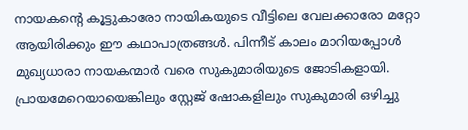നായകന്റെ കൂട്ടുകാരോ നായികയുടെ വീട്ടിലെ വേലക്കാരോ മറ്റോ ആയിരിക്കും ഈ കഥാപാത്രങ്ങള്‍. പിന്നീട്‌ കാലം മാറിയപ്പോള്‍ മുഖ്യധാരാ നായകന്മാര്‍ വരെ സുകുമാരിയുടെ ജോടികളായി. പ്രായമേറെയായെങ്കിലും സ്റ്റേജ്‌ ഷോകളിലും സുകുമാരി ഒഴിച്ചു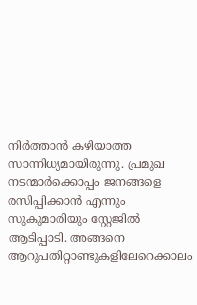നിര്‍ത്താന്‍ കഴിയാത്ത സാന്നിധ്യമായിരുന്നു. പ്രമുഖ നടന്മാര്‍ക്കൊപ്പം ജനങ്ങളെ രസിപ്പിക്കാന്‍ എന്നും സുകുമാരിയും സ്റ്റേജില്‍ ആടിപ്പാടി. അങ്ങനെ ആറുപതിറ്റാണ്ടുകളിലേറെക്കാലം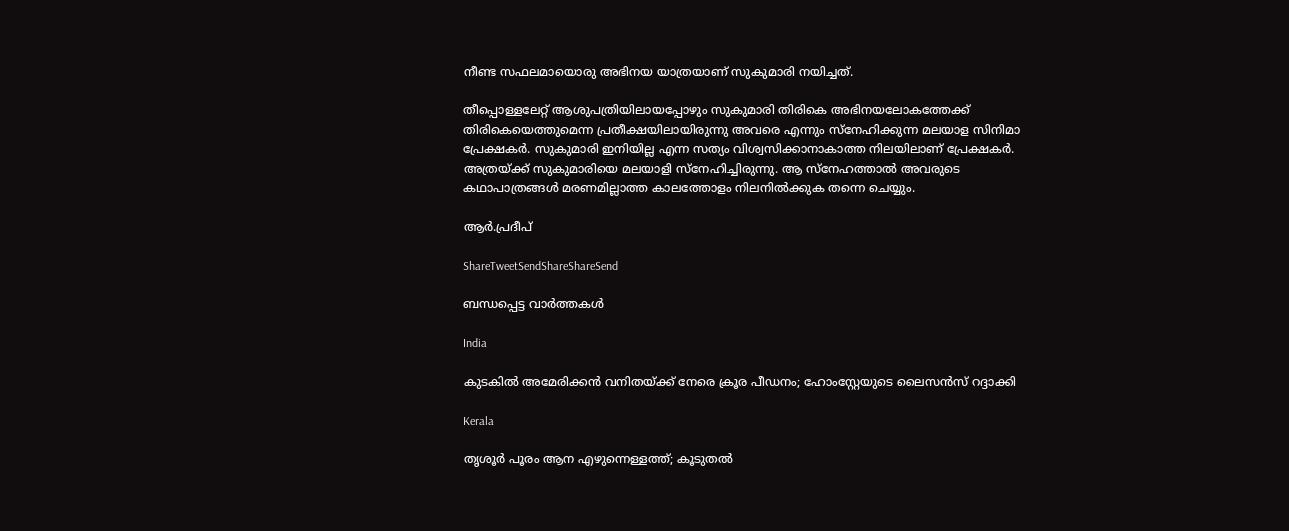നീണ്ട സഫലമായൊരു അഭിനയ യാത്രയാണ്‌ സുകുമാരി നയിച്ചത്‌.

തീപ്പൊള്ളലേറ്റ്‌ ആശുപത്രിയിലായപ്പോഴും സുകുമാരി തിരികെ അഭിനയലോകത്തേക്ക്‌ തിരികെയെത്തുമെന്ന പ്രതീക്ഷയിലായിരുന്നു അവരെ എന്നും സ്നേഹിക്കുന്ന മലയാള സിനിമാ പ്രേക്ഷകര്‍. സുകുമാരി ഇനിയില്ല എന്ന സത്യം വിശ്വസിക്കാനാകാത്ത നിലയിലാണ്‌ പ്രേക്ഷകര്‍. അത്രയ്‌ക്ക്‌ സുകുമാരിയെ മലയാളി സ്നേഹിച്ചിരുന്നു. ആ സ്നേഹത്താല്‍ അവരുടെ കഥാപാത്രങ്ങള്‍ മരണമില്ലാത്ത കാലത്തോളം നിലനില്‍ക്കുക തന്നെ ചെയ്യും.

ആര്‍.പ്രദീപ്‌

ShareTweetSendShareShareSend

ബന്ധപ്പെട്ട വാര്‍ത്തകള്‍

India

കുടകില്‍ അമേരിക്കൻ വനിതയ്‌ക്ക് നേരെ ക്രൂര പീഡനം; ഹോംസ്റ്റേയുടെ ലൈസൻസ് റദ്ദാക്കി

Kerala

തൃശൂർ പൂരം ആന എഴുന്നെള്ളത്ത്; കൂടുതൽ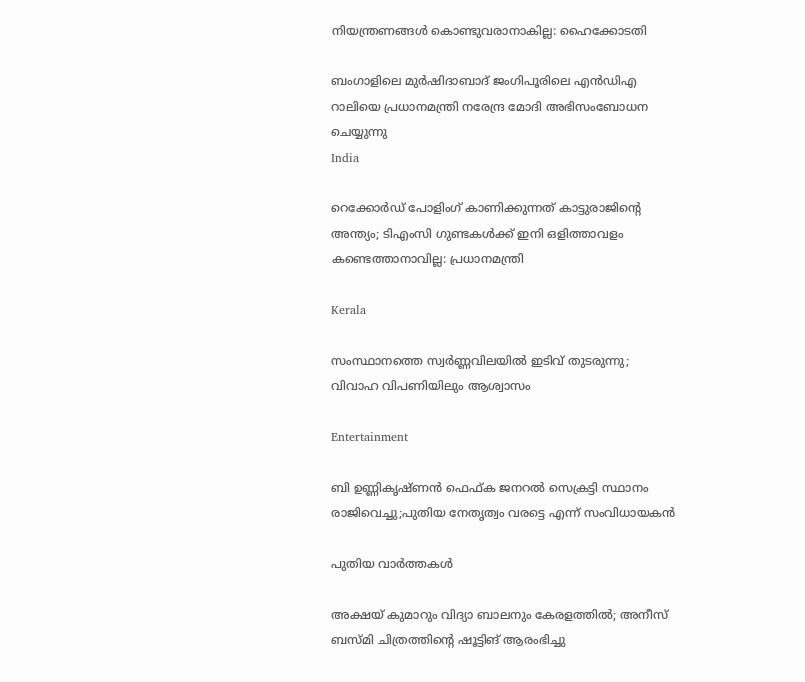നിയന്ത്രണങ്ങൾ കൊണ്ടുവരാനാകില്ല: ഹൈക്കോടതി

ബംഗാളിലെ മുര്‍ഷിദാബാദ് ജംഗിപൂരിലെ എന്‍ഡിഎ റാലിയെ പ്രധാനമന്ത്രി നരേന്ദ്ര മോദി അഭിസംബോധന ചെയ്യുന്നു
India

റെക്കോർഡ് പോളിംഗ് കാണിക്കുന്നത് കാട്ടുരാജിന്റെ അന്ത്യം; ടിഎംസി ഗുണ്ടകൾക്ക് ഇനി ഒളിത്താവളം കണ്ടെത്താനാവില്ല: പ്രധാനമന്ത്രി

Kerala

സംസ്ഥാനത്തെ സ്വർണ്ണവിലയിൽ ഇടിവ് തുടരുന്നു; വിവാഹ വിപണിയിലും ആശ്വാസം

Entertainment

ബി ഉണ്ണികൃഷ്‍ണൻ ഫെഫ്‍ക ജനറല്‍ സെക്രട്ടി സ്ഥാനം രാജിവെച്ചു;പുതിയ നേതൃത്വം വരട്ടെ എന്ന് സംവിധായകൻ

പുതിയ വാര്‍ത്തകള്‍

അക്ഷയ് കുമാറും വിദ്യാ ബാലനും കേരളത്തിൽ; അനീസ് ബസ്മി ചിത്രത്തിന്റെ ഷൂട്ടിങ് ആരംഭിച്ചു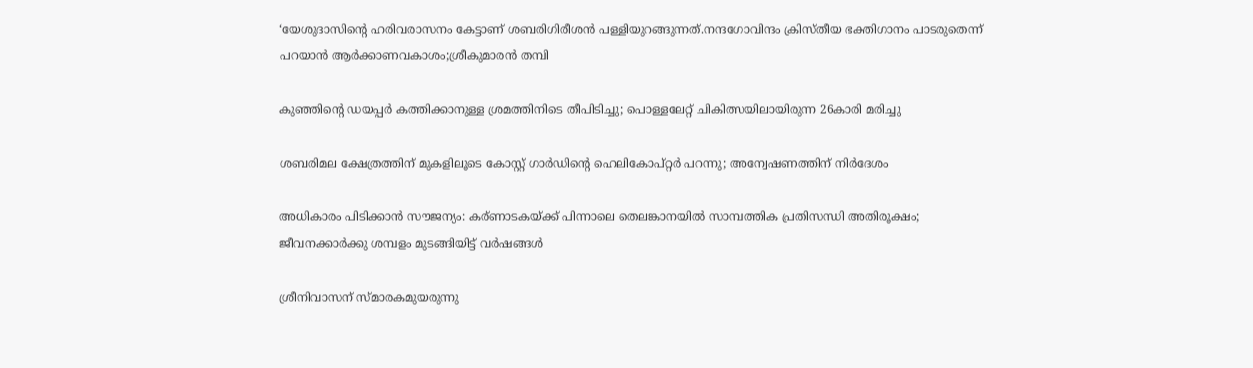‘യേശുദാസിന്റെ ഹരിവരാസനം കേട്ടാണ് ശബരിഗിരീശന്‍ പള്ളിയുറങ്ങുന്നത്.നന്ദഗോവിന്ദം ക്രിസ്തീയ ഭക്തിഗാനം പാടരുതെന്ന് പറയാന്‍ ആര്‍ക്കാണവകാശം;ശ്രീകുമാരന്‍ തമ്പി

കുഞ്ഞിന്റെ ഡയപ്പര്‍ കത്തിക്കാനുള്ള ശ്രമത്തിനിടെ തീപിടിച്ചു; പൊള്ളലേറ്റ് ചികിത്സയിലായിരുന്ന 26കാരി മരിച്ചു

ശബരിമല ക്ഷേത്രത്തിന് മുകളിലൂടെ കോസ്റ്റ് ഗാർഡിന്റെ ഹെലികോപ്റ്റർ പറന്നു; അന്വേഷണത്തിന് നിർദേശം

അധികാരം പിടിക്കാൻ സൗജന്യം: കര്ണാടകയ്‌ക്ക് പിന്നാലെ തെലങ്കാനയിൽ സാമ്പത്തിക പ്രതിസന്ധി അതിരൂക്ഷം; ജീവനക്കാർക്കു ശമ്പളം മുടങ്ങിയിട്ട് വർഷങ്ങൾ

ശ്രീനിവാസന് സ്മാരകമുയരുന്നു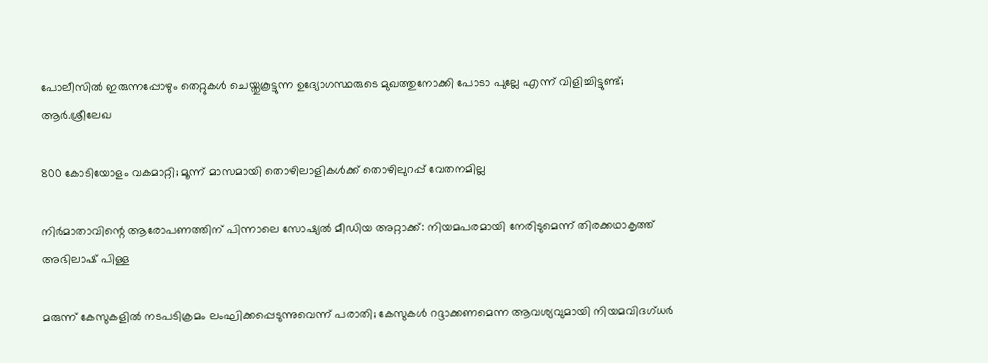പോലീസിൽ ഇരുന്നപ്പോഴും തെറ്റുകൾ ചെയ്തുകൂട്ടുന്ന ഉദ്യോഗസ്ഥരുടെ മുഖത്തുനോക്കി പോടാ പുല്ലേ എന്ന് വിളിച്ചിട്ടുണ്ട്; ആർ.ശ്രീലേഖ

800 കോടിയോളം വകമാറ്റി; മൂന്ന് മാസമായി തൊഴിലാളികള്‍ക്ക് തൊഴിലുറപ്പ് വേതനമില്ല

നിർമാതാവിന്റെ ആരോപണത്തിന് പിന്നാലെ സോഷ്യൽ മീഡിയ അറ്റാക്ക്: നിയമപരമായി നേരിടുമെന്ന് തിരക്കഥാകൃത്ത് അഭിലാഷ് പിള്ള

മരുന്ന് കേസുകളില്‍ നടപടിക്രമം ലംഘിക്കപ്പെടുന്നുവെന്ന് പരാതി; കേസുകള്‍ റദ്ദാക്കണമെന്ന ആവശ്യവുമായി നിയമവിദഗ്ധര്‍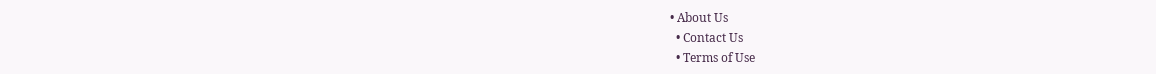• About Us
  • Contact Us
  • Terms of Use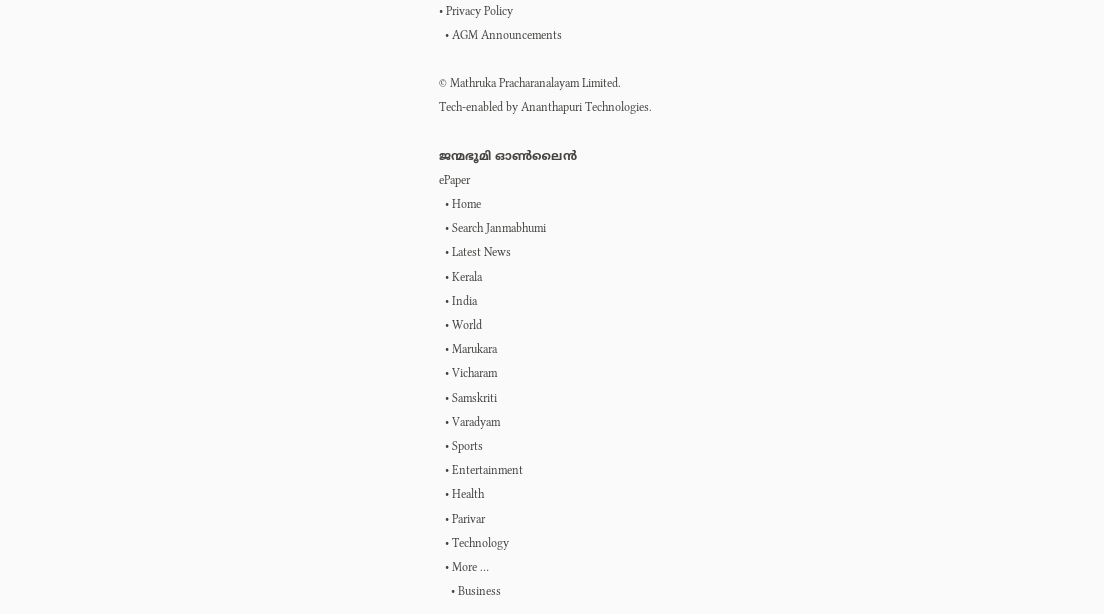• Privacy Policy
  • AGM Announcements

© Mathruka Pracharanalayam Limited.
Tech-enabled by Ananthapuri Technologies.

ജന്മഭൂമി ഓണ്‍ലൈന്‍
ePaper
  • Home
  • Search Janmabhumi
  • Latest News
  • Kerala
  • India
  • World
  • Marukara
  • Vicharam
  • Samskriti
  • Varadyam
  • Sports
  • Entertainment
  • Health
  • Parivar
  • Technology
  • More …
    • Business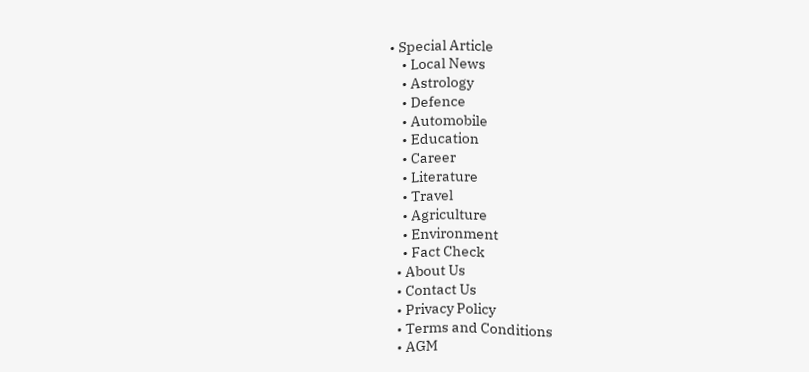• Special Article
    • Local News
    • Astrology
    • Defence
    • Automobile
    • Education
    • Career
    • Literature
    • Travel
    • Agriculture
    • Environment
    • Fact Check
  • About Us
  • Contact Us
  • Privacy Policy
  • Terms and Conditions
  • AGM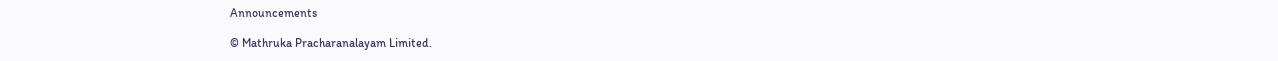Announcements

© Mathruka Pracharanalayam Limited.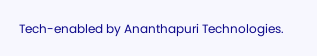Tech-enabled by Ananthapuri Technologies.